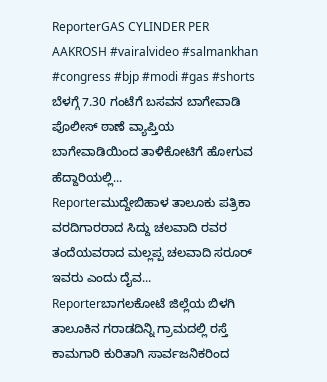ReporterGAS CYLINDER PER AAKROSH #vairalvideo #salmankhan #congress #bjp #modi #gas #shorts
ಬೆಳಗ್ಗೆ 7.30 ಗಂಟೆಗೆ ಬಸವನ ಬಾಗೇವಾಡಿ ಪೊಲೀಸ್ ಠಾಣೆ ವ್ಯಾಪ್ತಿಯ ಬಾಗೇವಾಡಿಯಿಂದ ತಾಳಿಕೋಟಿಗೆ ಹೋಗುವ ಹೆದ್ದಾರಿಯಲ್ಲಿ...
Reporterಮುದ್ದೇಬಿಹಾಳ ತಾಲೂಕು ಪತ್ರಿಕಾ ವರದಿಗಾರರಾದ ಸಿದ್ದು ಚಲವಾದಿ ರವರ ತಂದೆಯವರಾದ ಮಲ್ಲಪ್ಪ ಚಲವಾದಿ ಸರೂರ್ ಇವರು ಎಂದು ದೈವ...
Reporterಬಾಗಲಕೋಟೆ ಜಿಲ್ಲೆಯ ಬಿಳಗಿ ತಾಲೂಕಿನ ಗರಾಡದಿನ್ನಿ ಗ್ರಾಮದಲ್ಲಿ ರಸ್ತೆ ಕಾಮಗಾರಿ ಕುರಿತಾಗಿ ಸಾರ್ವಜನಿಕರಿಂದ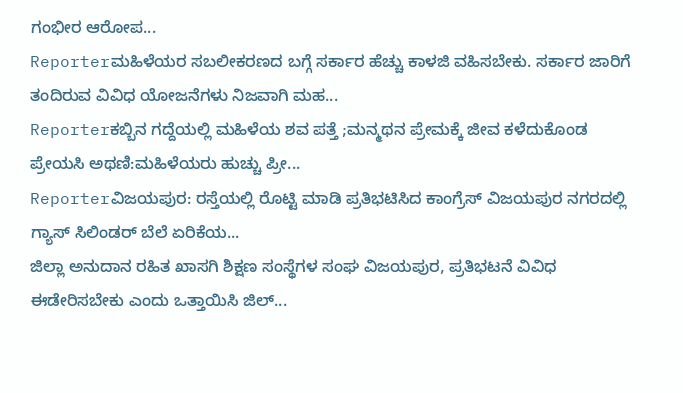ಗಂಭೀರ ಆರೋಪ...
Reporterಮಹಿಳೆಯರ ಸಬಲೀಕರಣದ ಬಗ್ಗೆ ಸರ್ಕಾರ ಹೆಚ್ಚು ಕಾಳಜಿ ವಹಿಸಬೇಕು. ಸರ್ಕಾರ ಜಾರಿಗೆ ತಂದಿರುವ ವಿವಿಧ ಯೋಜನೆಗಳು ನಿಜವಾಗಿ ಮಹ...
Reporterಕಬ್ಬಿನ ಗದ್ದೆಯಲ್ಲಿ ಮಹಿಳೆಯ ಶವ ಪತ್ತೆ ;ಮನ್ಮಥನ ಪ್ರೇಮಕ್ಕೆ ಜೀವ ಕಳೆದುಕೊಂಡ ಪ್ರೇಯಸಿ ಅಥಣಿ:ಮಹಿಳೆಯರು ಹುಚ್ಚು ಪ್ರೀ...
Reporterವಿಜಯಪುರ: ರಸ್ತೆಯಲ್ಲಿ ರೊಟ್ಟಿ ಮಾಡಿ ಪ್ರತಿಭಟಿಸಿದ ಕಾಂಗ್ರೆಸ್ ವಿಜಯಪುರ ನಗರದಲ್ಲಿ ಗ್ಯಾಸ್ ಸಿಲಿಂಡರ್ ಬೆಲೆ ಏರಿಕೆಯ...
ಜಿಲ್ಲಾ ಅನುದಾನ ರಹಿತ ಖಾಸಗಿ ಶಿಕ್ಷಣ ಸಂಸ್ಥೆಗಳ ಸಂಘ ವಿಜಯಪುರ, ಪ್ರತಿಭಟನೆ ವಿವಿಧ ಈಡೇರಿಸಬೇಕು ಎಂದು ಒತ್ತಾಯಿಸಿ ಜಿಲ್...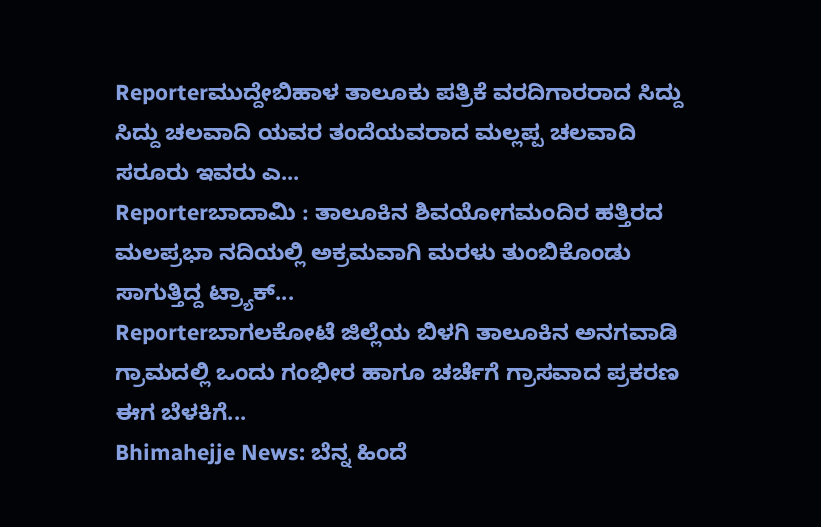Reporterಮುದ್ದೇಬಿಹಾಳ ತಾಲೂಕು ಪತ್ರಿಕೆ ವರದಿಗಾರರಾದ ಸಿದ್ದು ಸಿದ್ದು ಚಲವಾದಿ ಯವರ ತಂದೆಯವರಾದ ಮಲ್ಲಪ್ಪ ಚಲವಾದಿ ಸರೂರು ಇವರು ಎ...
Reporterಬಾದಾಮಿ : ತಾಲೂಕಿನ ಶಿವಯೋಗಮಂದಿರ ಹತ್ತಿರದ ಮಲಪ್ರಭಾ ನದಿಯಲ್ಲಿ ಅಕ್ರಮವಾಗಿ ಮರಳು ತುಂಬಿಕೊಂಡು ಸಾಗುತ್ತಿದ್ದ ಟ್ರ್ಯಾಕ್...
Reporterಬಾಗಲಕೋಟೆ ಜಿಲ್ಲೆಯ ಬಿಳಗಿ ತಾಲೂಕಿನ ಅನಗವಾಡಿ ಗ್ರಾಮದಲ್ಲಿ ಒಂದು ಗಂಭೀರ ಹಾಗೂ ಚರ್ಚೆಗೆ ಗ್ರಾಸವಾದ ಪ್ರಕರಣ ಈಗ ಬೆಳಕಿಗೆ...
Bhimahejje News: ಬೆನ್ನ ಹಿಂದೆ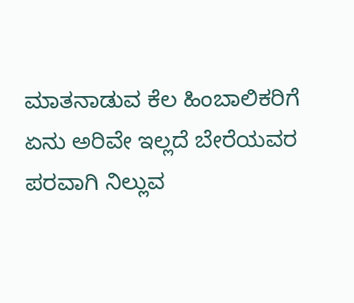ಮಾತನಾಡುವ ಕೆಲ ಹಿಂಬಾಲಿಕರಿಗೆ ಏನು ಅರಿವೇ ಇಲ್ಲದೆ ಬೇರೆಯವರ ಪರವಾಗಿ ನಿಲ್ಲುವ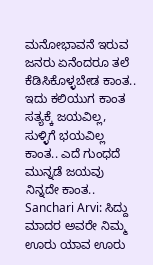ಮನೋಭಾವನೆ ಇರುವ ಜನರು ಏನೆಂದರೂ ತಲೆ ಕೆಡಿಸಿಕೊಳ್ಳಬೇಡ ಕಾಂತ.. ಇದು ಕಲಿಯುಗ ಕಾಂತ ಸತ್ಯಕ್ಕೆ ಜಯವಿಲ್ಲ, ಸುಳ್ಳಿಗೆ ಭಯವಿಲ್ಲ ಕಾಂತ.. ಎದೆ ಗುಂಧದೆ ಮುನ್ನಡೆ ಜಯವು ನಿನ್ನದೇ ಕಾಂತ..
Sanchari Arvi: ಸಿದ್ದು ಮಾದರ ಅವರೇ ನಿಮ್ಮ ಊರು ಯಾವ ಊರು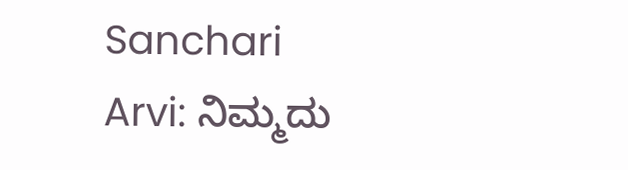Sanchari Arvi: ನಿಮ್ಮದು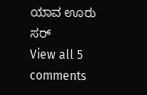ಯಾವ ಊರು ಸರ್
View all 5 comments